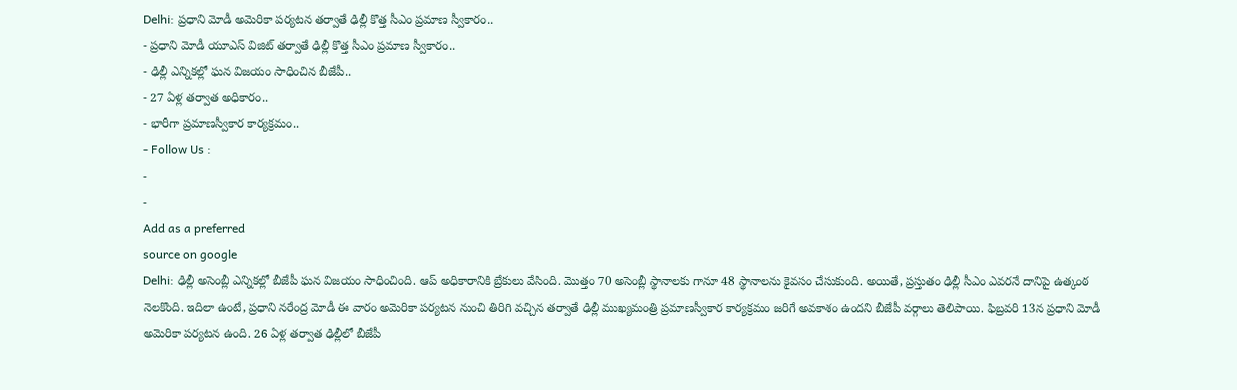Delhi: ప్రధాని మోడీ అమెరికా పర్యటన తర్వాతే ఢిల్లీ కొత్త సీఎం ప్రమాణ స్వీకారం..
- ప్రధాని మోడీ యూఎస్ విజిట్ తర్వాతే ఢిల్లీ కొత్త సీఎం ప్రమాణ స్వీకారం..
- ఢిల్లీ ఎన్నికల్లో ఘన విజయం సాధించిన బీజేపీ..
- 27 ఏళ్ల తర్వాత అధికారం..
- భారీగా ప్రమాణస్వీకార కార్యక్రమం..
- Follow Us :
-
-
Add as a preferred
source on google
Delhi: ఢిల్లీ అసెంబ్లీ ఎన్నికల్లో బీజేపీ ఘన విజయం సాధించింది. ఆప్ అధికారానికి బ్రేకులు వేసింది. మొత్తం 70 అసెంబ్లీ స్థానాలకు గానూ 48 స్థానాలను కైవసం చేసుకుంది. అయితే, ప్రస్తుతం ఢిల్లీ సీఎం ఎవరనే దానిపై ఉత్కంఠ నెలకొంది. ఇదిలా ఉంటే, ప్రధాని నరేంద్ర మోడీ ఈ వారం అమెరికా పర్యటన నుంచి తిరిగి వచ్చిన తర్వాతే ఢిల్లీ ముఖ్యమంత్రి ప్రమాణస్వీకార కార్యక్రమం జరిగే అవకాశం ఉందని బీజేపీ వర్గాలు తెలిపాయి. ఫిబ్రవరి 13న ప్రధాని మోడీ అమెరికా పర్యటన ఉంది. 26 ఏళ్ల తర్వాత ఢిల్లీలో బీజేపీ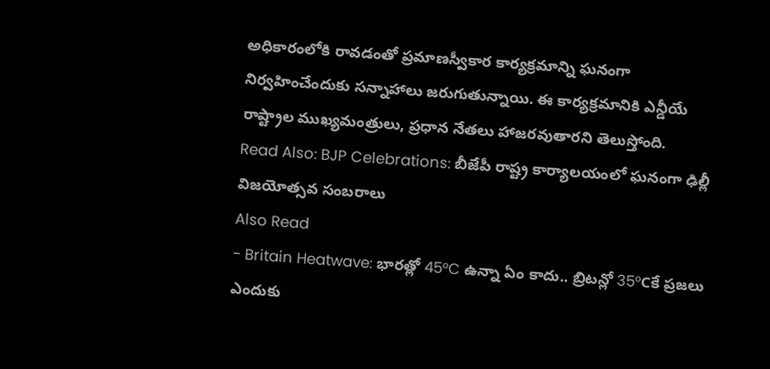అధికారంలోకి రావడంతో ప్రమాణస్వీకార కార్యక్రమాన్ని ఘనంగా నిర్వహించేందుకు సన్నాహాలు జరుగుతున్నాయి. ఈ కార్యక్రమానికి ఎన్డీయే రాష్ట్రాల ముఖ్యమంత్రులు, ప్రధాన నేతలు హాజరవుతారని తెలుస్తోంది.
Read Also: BJP Celebrations: బీజేపీ రాష్ట్ర కార్యాలయంలో ఘనంగా ఢిల్లీ విజయోత్సవ సంబరాలు
Also Read
- Britain Heatwave: భారత్లో 45°C ఉన్నా ఏం కాదు.. బ్రిటన్లో 35°Cకే ప్రజలు ఎందుకు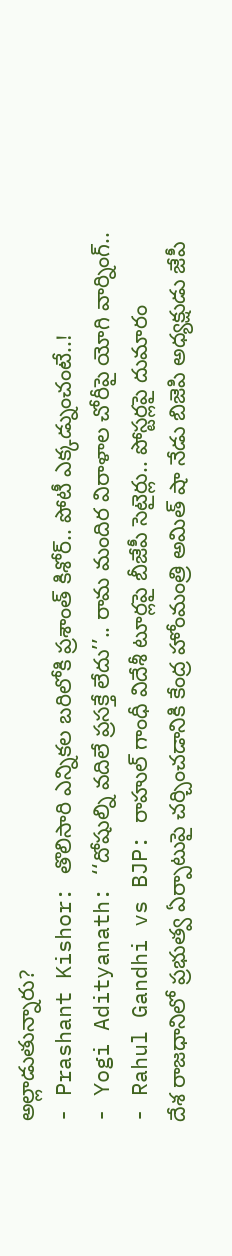అల్లాడుతున్నారు?
- Prashant Kishor: తొలిసారి ఎన్నికల బరిలోకి ప్రశాంత్ కిశోర్.. పోటీ ఎక్కడ్నుంచంటే..!
- Yogi Adityanath: ‘‘దోషుల్ని వదిలే ప్రసక్తే లేదు’’.. రామ మందిర విరాళాల చోరీపై యోగి వార్నింగ్..
- Rahul Gandhi vs BJP: రాహుల్ గాంధీ విదేశీ టూర్లపై బీజేపీ సెటైర్లు.. పోస్టర్లపై దుమారం
దేశ రాజధానిలో ప్రభుత్వ ఏర్పాటుపై చర్చించడానికి కేంద్ర హోంమంత్రి అమిత్ షా నేడు బిజెపి అధ్యక్షుడు జేపీ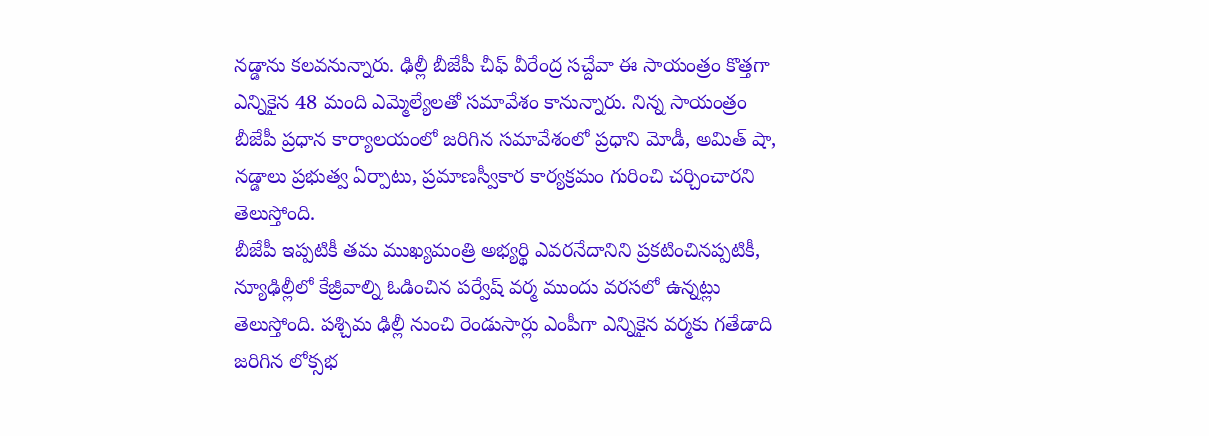నడ్డాను కలవనున్నారు. ఢిల్లీ బీజేపీ చీఫ్ వీరేంద్ర సచ్దేవా ఈ సాయంత్రం కొత్తగా ఎన్నికైన 48 మంది ఎమ్మెల్యేలతో సమావేశం కానున్నారు. నిన్న సాయంత్రం బీజేపీ ప్రధాన కార్యాలయంలో జరిగిన సమావేశంలో ప్రధాని మోడీ, అమిత్ షా, నడ్డాలు ప్రభుత్వ ఏర్పాటు, ప్రమాణస్వీకార కార్యక్రమం గురించి చర్చించారని తెలుస్తోంది.
బీజేపీ ఇప్పటికీ తమ ముఖ్యమంత్రి అభ్యర్థి ఎవరనేదానిని ప్రకటించినప్పటికీ, న్యూఢిల్లీలో కేజ్రీవాల్ని ఓడించిన పర్వేష్ వర్మ ముందు వరసలో ఉన్నట్లు తెలుస్తోంది. పశ్చిమ ఢిల్లీ నుంచి రెండుసార్లు ఎంపీగా ఎన్నికైన వర్మకు గతేడాది జరిగిన లోక్సభ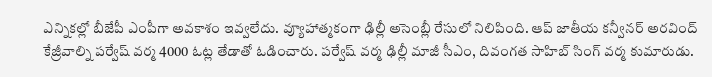ఎన్నికల్లో బీజేపీ ఎంపీగా అవకాశం ఇవ్వలేదు. వ్యూహాత్మకంగా ఢిల్లీ అసెంబ్లీ రేసులో నిలిపింది. ఆప్ జాతీయ కన్వీనర్ అరవింద్ కేజ్రీవాల్ని పర్వేష్ వర్మ 4000 ఓట్ల తేడాతో ఓడించారు. పర్వేష్ వర్మ ఢిల్లీ మాజీ సీఎం, దివంగత సాహిబ్ సింగ్ వర్మ కుమారుడు.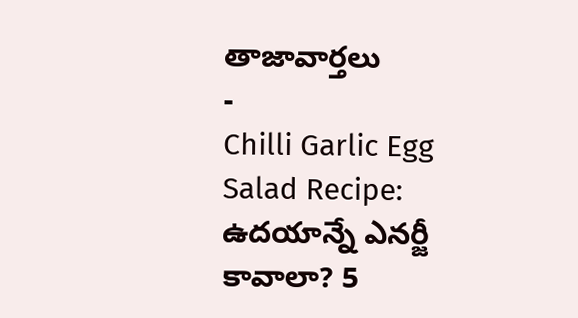తాజావార్తలు
-
Chilli Garlic Egg Salad Recipe: ఉదయాన్నే ఎనర్జీ కావాలా? 5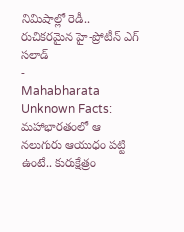నిమిషాల్లో రెడీ.. రుచికరమైన హై-ప్రోటీన్ ఎగ్ సలాడ్
-
Mahabharata Unknown Facts: మహాభారతంలో ఆ నలుగురు ఆయుధం పట్టి ఉంటే.. కురుక్షేత్రం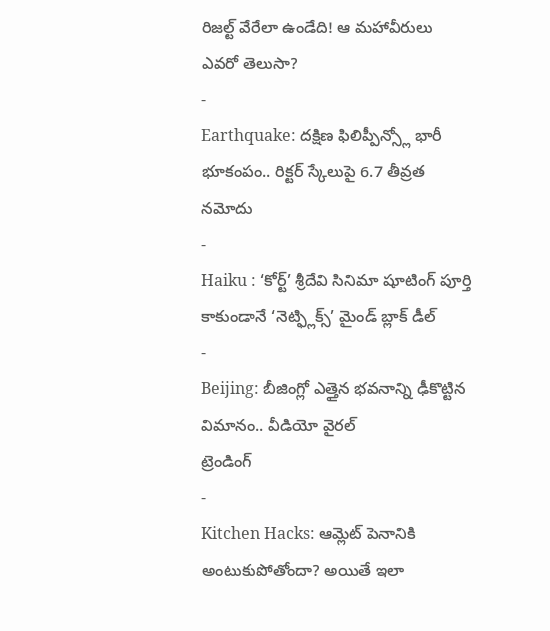రిజల్ట్ వేరేలా ఉండేది! ఆ మహావీరులు ఎవరో తెలుసా?
-
Earthquake: దక్షిణ ఫిలిప్పీన్స్లో భారీ భూకంపం.. రిక్టర్ స్కేలుపై 6.7 తీవ్రత నమోదు
-
Haiku : ‘కోర్ట్’ శ్రీదేవి సినిమా షూటింగ్ పూర్తి కాకుండానే ‘నెట్ఫ్లిక్స్’ మైండ్ బ్లాక్ డీల్
-
Beijing: బీజింగ్లో ఎత్తైన భవనాన్ని ఢీకొట్టిన విమానం.. వీడియో వైరల్
ట్రెండింగ్
-
Kitchen Hacks: ఆమ్లెట్ పెనానికి అంటుకుపోతోందా? అయితే ఇలా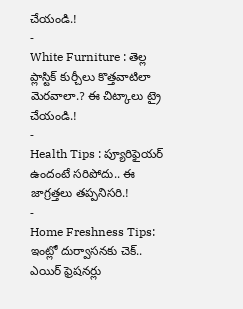చేయండి.!
-
White Furniture : తెల్ల ప్లాస్టిక్ కుర్చీలు కొత్తవాటిలా మెరవాలా.? ఈ చిట్కాలు ట్రై చేయండి.!
-
Health Tips : ప్యూరిఫైయర్ ఉందంటే సరిపోదు.. ఈ జాగ్రత్తలు తప్పనిసరి.!
-
Home Freshness Tips: ఇంట్లో దుర్వాసనకు చెక్.. ఎయిర్ ఫ్రెషనర్లు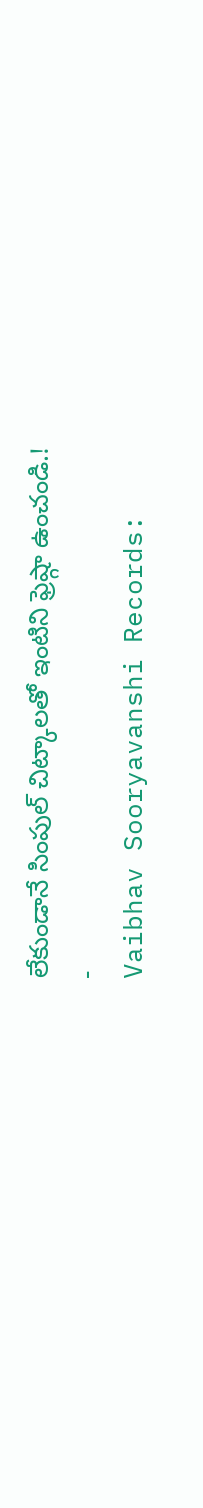లేకుండానే సింపుల్ చిట్కాలతో ఇంటిని ఫ్రెష్గా ఉంచండి.!
-
Vaibhav Sooryavanshi Records: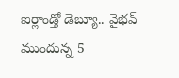ఐర్లాండ్తో డెబ్యూ.. వైభవ్ ముందున్న 5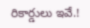రికార్డులు ఇవే.!